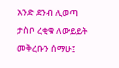አንድ ደንብ ሊወጣ ታስቦ ረቂቁ ለውይይት መቅረቡን ሰማሁ፤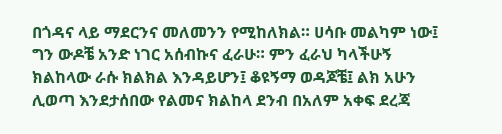በጎዳና ላይ ማደርንና መለመንን የሚከለክል። ሀሳቡ መልካም ነው፤ ግን ውዶቼ አንድ ነገር አሰብኩና ፈራሁ። ምን ፈራህ ካላችሁኝ ክልከላው ራሱ ክልክል እንዳይሆን፤ ቆዩኝማ ወዳጆቼ፤ ልክ አሁን ሊወጣ እንደታሰበው የልመና ክልከላ ደንብ በአለም አቀፍ ደረጃ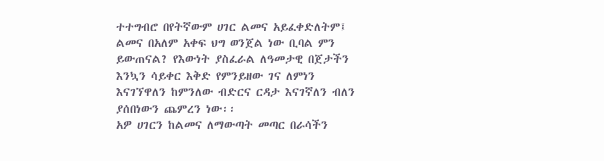ተተግብሮ በየትኛውም ሀገር ልመና አይፈቀድለትም፤ ልመና በአለም አቀፍ ህግ ወንጀል ነው ቢባል ምን ይውጠናል? የእውነት ያስፈራል ለዓመታዊ በጀታችን እንኳን ሳይቀር እቅድ የምንይዘው ገና ለምነን እናገኘዋለን ከምንለው ብድርና ርዳታ እናገኛለን ብለን ያሰበነውን ጨምረን ነው፡፡
አዎ ሀገርን ከልመና ለማውጣት መጣር በራሳችን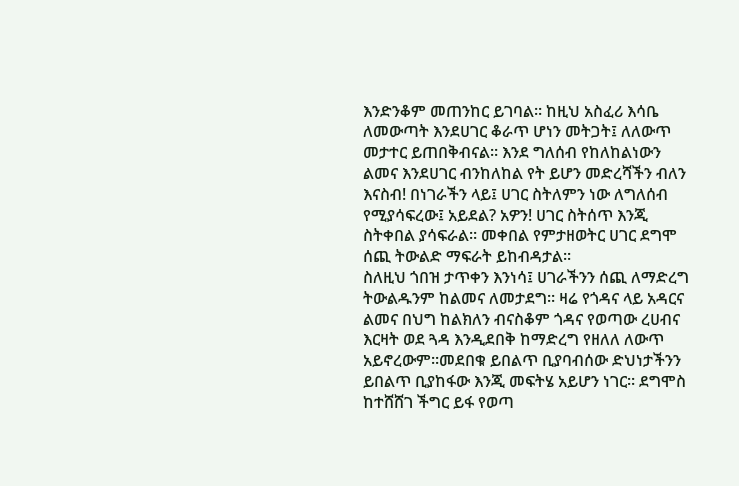እንድንቆም መጠንከር ይገባል። ከዚህ አስፈሪ እሳቤ ለመውጣት እንደሀገር ቆራጥ ሆነን መትጋት፤ ለለውጥ መታተር ይጠበቅብናል። እንደ ግለሰብ የከለከልነውን ልመና እንደሀገር ብንከለከል የት ይሆን መድረሻችን ብለን እናስብ! በነገራችን ላይ፤ ሀገር ስትለምን ነው ለግለሰብ የሚያሳፍረው፤ አይደል? አዎን! ሀገር ስትሰጥ እንጂ ስትቀበል ያሳፍራል። መቀበል የምታዘወትር ሀገር ደግሞ ሰጪ ትውልድ ማፍራት ይከብዳታል፡፡
ስለዚህ ጎበዝ ታጥቀን እንነሳ፤ ሀገራችንን ሰጪ ለማድረግ ትውልዱንም ከልመና ለመታደግ። ዛሬ የጎዳና ላይ አዳርና ልመና በህግ ከልክለን ብናስቆም ጎዳና የወጣው ረሀብና እርዛት ወደ ጓዳ እንዲደበቅ ከማድረግ የዘለለ ለውጥ አይኖረውም፡፡መደበቁ ይበልጥ ቢያባብሰው ድህነታችንን ይበልጥ ቢያከፋው እንጂ መፍትሄ አይሆን ነገር። ደግሞስ ከተሸሸገ ችግር ይፋ የወጣ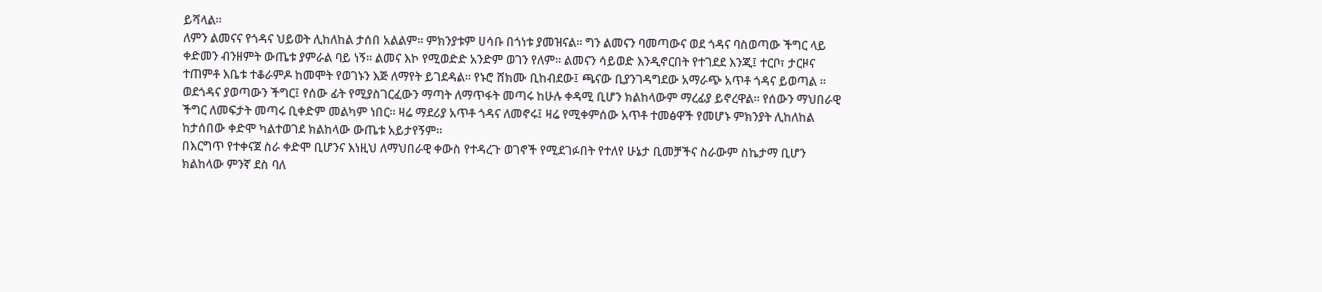ይሻላል።
ለምን ልመናና የጎዳና ህይወት ሊከለከል ታሰበ አልልም። ምክንያቱም ሀሳቡ በጎነቱ ያመዝናል። ግን ልመናን ባመጣውና ወደ ጎዳና ባስወጣው ችግር ላይ ቀድመን ብንዘምት ውጤቱ ያምራል ባይ ነኝ። ልመና እኮ የሚወድድ አንድም ወገን የለም። ልመናን ሳይወድ እንዲኖርበት የተገደደ እንጂ፤ ተርቦ፣ ታርዞና ተጠምቶ እቤቱ ተቆራምዶ ከመሞት የወገኑን እጅ ለማየት ይገደዳል። የኑሮ ሸክሙ ቢከብደው፤ ጫናው ቢያንገዳግደው አማራጭ አጥቶ ጎዳና ይወጣል ፡፡
ወደጎዳና ያወጣውን ችግር፤ የሰው ፊት የሚያስገርፈውን ማጣት ለማጥፋት መጣሩ ከሁሉ ቀዳሚ ቢሆን ክልከላውም ማረፊያ ይኖረዋል። የሰውን ማህበራዊ ችግር ለመፍታት መጣሩ ቢቀድም መልካም ነበር። ዛሬ ማደሪያ አጥቶ ጎዳና ለመኖሩ፤ ዛሬ የሚቀምሰው አጥቶ ተመፅዋች የመሆኑ ምክንያት ሊከለከል ከታሰበው ቀድሞ ካልተወገደ ክልከላው ውጤቱ አይታየኝም፡፡
በእርግጥ የተቀናጀ ስራ ቀድሞ ቢሆንና እነዚህ ለማህበራዊ ቀውስ የተዳረጉ ወገኖች የሚደገፉበት የተለየ ሁኔታ ቢመቻችና ስራውም ስኬታማ ቢሆን ክልከላው ምንኛ ደስ ባለ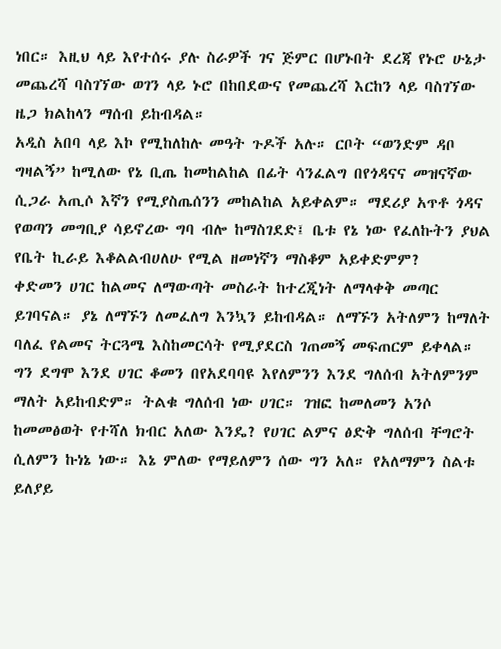ነበር። እዚህ ላይ እየተሰሩ ያሉ ስራዎች ገና ጅምር በሆኑበት ደረጃ የኑሮ ሁኔታ መጨረሻ ባስገኘው ወገን ላይ ኑሮ በከበደውና የመጨረሻ እርከን ላይ ባስገኘው ዜጋ ክልከላን ማሰብ ይከብዳል።
አዲስ አበባ ላይ እኮ የሚከለከሉ መዓት ጉዶች አሉ። ርቦት “ወንድም ዳቦ ግዛልኝ” ከሚለው የኔ ቢጤ ከመከልከል በፊት ሳንፈልግ በየጎዳናና መዝናኛው ሲጋራ አጢሶ እኛን የሚያስጤሰንን መከልከል አይቀልም። ማደሪያ አጥቶ ጎዳና የወጣን መግቢያ ሳይኖረው ግባ ብሎ ከማስገደድ፤ ቤቱ የኔ ነው የፈለኩትን ያህል የቤት ኪራይ እቆልልብሀለሁ የሚል ዘመነኛን ማስቆም አይቀድምም?
ቀድመን ሀገር ከልመና ለማውጣት መስራት ከተረጂነት ለማላቀቅ መጣር ይገባናል። ያኔ ለማኙን ለመፈለግ እንኳን ይከብዳል። ለማኙን አትለምን ከማለት ባለፈ የልመና ትርጓሜ እስከመርሳት የሚያደርስ ገጠመኝ መፍጠርም ይቀላል።
ግን ደግሞ እንደ ሀገር ቆመን በየአደባባዩ እየለምንን እንደ ግለሰብ አትለምንም ማለት አይከብድም። ትልቁ ግለሰብ ነው ሀገር። ገዝፎ ከመለመን አንሶ ከመመፅወት የተሻለ ክብር አለው እንዴ? የሀገር ልምና ፅድቅ ግለሰብ ቸግሮት ሲለምን ኩነኔ ነው። እኔ ምለው የማይለምን ሰው ግን አለ። የአለማምን ስልቱ ይለያይ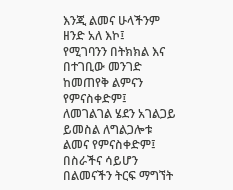እንጂ ልመና ሁላችንም ዘንድ አለ እኮ፤
የሚገባንን በትክክል እና በተገቢው መንገድ ከመጠየቅ ልምናን የምናስቀድም፤ ለመገልገል ሄደን አገልጋይ ይመስል ለግልጋሎቱ ልመና የምናስቀድም፤ በስራችና ሳይሆን በልመናችን ትርፍ ማግኘት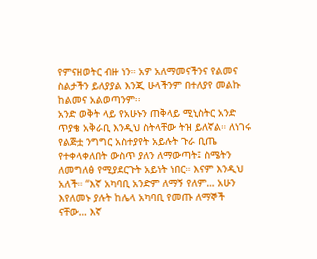የምናዘወትር ብዙ ነን። አዎ አለማመናችንና የልመና ስልታችን ይለያያል እንጂ ሁላችንም በተለያየ መልኩ ከልመና አልወጣንም፡፡
አንድ ወቅት ላይ የአሁኑን ጠቅላይ ሚኒስትር አንድ ጥያቄ አቅራቢ እንዲህ ስትላቸው ትዝ ይለኛል። ለነገሩ የልጅቷ ንግግር አስተያየት አይሉት ጉራ ቢጤ የተቀላቀለበት ውስጥ ያለን ለማውጣት፤ ስሜትን ለመግለፅ የሚያደርጉት አይነት ነበር። እናም እንዲህ አለች። “እኛ አካባቢ አንድም ለማኝ የለም… አሁን እየለመኑ ያሉት ከሌላ አካባቢ የመጡ ለማኞች ናቸው… እኛ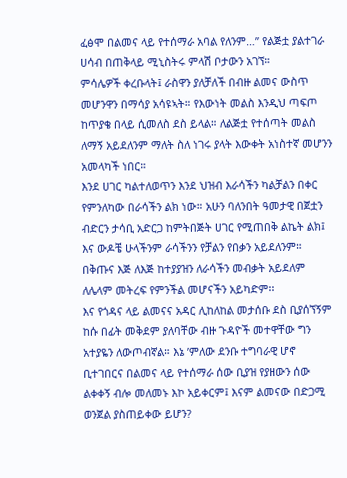ፈፅሞ በልመና ላይ የተሰማራ አባል የለንም…” የልጅቷ ያልተገራ ሀሳብ በጠቅላይ ሚኒስትሩ ምላሽ ቦታውን አገኘ።
ምሳሌዎች ቀረቡላት፤ ራስዋን ያለቻለች በብዙ ልመና ውስጥ መሆንዋን በማሳያ አሳዩኣት። የእውነት መልስ እንዲህ ጣፍጦ ከጥያቄ በላይ ሲመለስ ደስ ይላል። ለልጅቷ የተሰጣት መልስ ለማኝ አይደለንም ማለት ስለ ነገሩ ያላት እውቀት አነስተኛ መሆንን አመላካች ነበር።
እንደ ሀገር ካልተለወጥን እንደ ህዝብ እራሳችን ካልቻልን በቀር የምንለካው በራሳችን ልክ ነው። አሁን ባለንበት ዓመታዊ በጀቷን ብድርን ታሳቢ አድርጋ ከምትበጅት ሀገር የሚጠበቅ ልኬት ልክ፤ እና ውዶቼ ሁላችንም ራሳችንን የቻልን የበቃን አይደለንም። በቅጡና እጅ ለእጅ ከተያያዝን ለራሳችን መብቃት አይደለም ለሌላም መትረፍ የምንችል መሆናችን አይካድም፡፡
እና የጎዳና ላይ ልመናና አዳር ሊከለከል መታሰቡ ደስ ቢያሰኘኝም ከሱ በፊት መቅደም ያለባቸው ብዙ ጉዳዮች መተዋቸው ግን አተያዬን ለውጦብኛል። እኔ ’ምለው ደንቡ ተግባራዊ ሆኖ ቢተገበርና በልመና ላይ የተሰማራ ሰው ቢያዝ የያዘውን ሰው ልቀቀኝ ብሎ መለመኑ እኮ አይቀርም፤ እናም ልመናው በድጋሚ ወንጀል ያስጠይቀው ይሆን?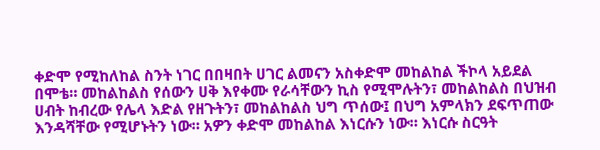ቀድሞ የሚከለከል ስንት ነገር በበዛበት ሀገር ልመናን አስቀድሞ መከልከል ችኮላ አይደል በሞቴ። መከልከልስ የሰውን ሀቅ እየቀሙ የራሳቸውን ኪስ የሚሞሉትን፣ መከልከልስ በህዝብ ሀብት ከብረው የሌላ እድል የዘጉትን፣ መከልከልስ ህግ ጥሰው፤ በህግ አምላክን ደፍጥጠው እንዳሻቸው የሚሆኑትን ነው። አዎን ቀድሞ መከልከል እነርሱን ነው። እነርሱ ስርዓት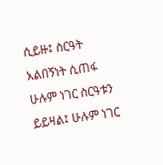ሲይዙ፤ ስርዓት አልበኝነት ሲጠፋ ሁሉም ነገር ስርዓቱን ይይዛል፤ ሁሉም ነገር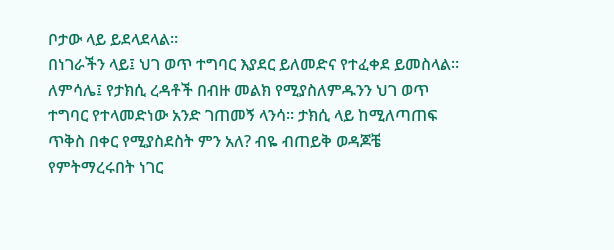ቦታው ላይ ይደላደላል።
በነገራችን ላይ፤ ህገ ወጥ ተግባር እያደር ይለመድና የተፈቀደ ይመስላል። ለምሳሌ፤ የታክሲ ረዳቶች በብዙ መልክ የሚያስለምዱንን ህገ ወጥ ተግባር የተላመድነው አንድ ገጠመኝ ላንሳ። ታክሲ ላይ ከሚለጣጠፍ ጥቅስ በቀር የሚያስደስት ምን አለ? ብዬ ብጠይቅ ወዳጆቼ የምትማረሩበት ነገር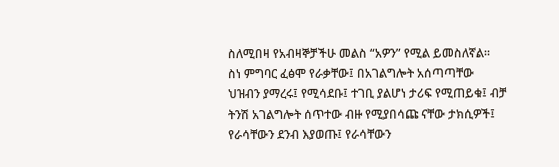ስለሚበዛ የአብዛኞቻችሁ መልስ “አዎን” የሚል ይመስለኛል።
ስነ ምግባር ፈፅሞ የራቃቸው፤ በአገልግሎት አሰጣጣቸው ህዝብን ያማረሩ፤ የሚሳደቡ፤ ተገቢ ያልሆነ ታሪፍ የሚጠይቁ፤ ብቻ ትንሽ አገልግሎት ሰጥተው ብዙ የሚያበሳጩ ናቸው ታክሲዎች፤ የራሳቸውን ደንብ እያወጡ፤ የራሳቸውን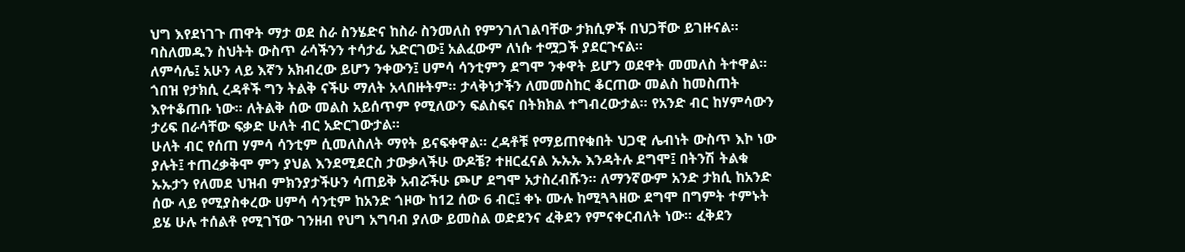ህግ እየደነገጉ ጠዋት ማታ ወደ ስራ ስንሄድና ከስራ ስንመለስ የምንገለገልባቸው ታክሲዎች በህጋቸው ይገዙናል። ባስለመዱን ስህትት ውስጥ ራሳችንን ተሳታፊ አድርገው፤ አልፈውም ለነሱ ተሟጋች ያደርጉናል፡፡
ለምሳሌ፤ አሁን ላይ እኛን አክብረው ይሆን ንቀውን፤ ሀምሳ ሳንቲምን ደግሞ ንቀዋት ይሆን ወደዋት መመለስ ትተዋል። ጎበዝ የታክሲ ረዳቶች ግን ትልቅ ናችሁ ማለት አላበዙትም። ታላቅነታችን ለመመስከር ቆርጠው መልስ ከመስጠት እየተቆጠቡ ነው። ለትልቅ ሰው መልስ አይሰጥም የሚለውን ፍልስፍና በትክክል ተግብረውታል። የአንድ ብር ከሃምሳውን ታሪፍ በራሳቸው ፍቃድ ሁለት ብር አድርገውታል።
ሁለት ብር የሰጠ ሃምሳ ሳንቲም ሲመለስለት ማየት ይናፍቀዋል። ረዳቶቹ የማይጠየቁበት ህጋዊ ሌብነት ውስጥ እኮ ነው ያሉት፤ ተጠረቃቅሞ ምን ያህል እንደሚደርስ ታውቃላችሁ ውዶቼ? ተዘርፈናል ኡኡኡ እንዳትሉ ደግሞ፤ በትንሽ ትልቁ ኡኡታን የለመደ ህዝብ ምክንያታችሁን ሳጠይቅ አብሯችሁ ጮሆ ደግሞ አታስረብሹን። ለማንኛውም አንድ ታክሲ ከአንድ ሰው ላይ የሚያስቀረው ሀምሳ ሳንቲም ከአንድ ጎዞው ከ12 ሰው 6 ብር፤ ቀኑ ሙሉ ከሚጓጓዘው ደግሞ በግምት ተምኑት ይሄ ሁሉ ተሰልቶ የሚገኘው ገንዘብ የህግ አግባብ ያለው ይመስል ወድደንና ፈቅደን የምናቀርብለት ነው። ፈቅደን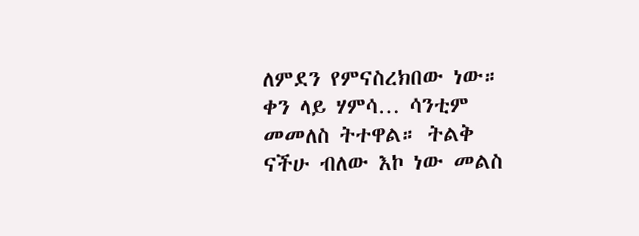ለምደን የምናስረክበው ነው።
ቀን ላይ ሃምሳ… ሳንቲም መመለስ ትተዋል። ትልቅ ናችሁ ብለው እኮ ነው መልስ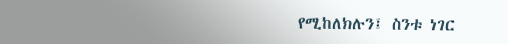የሚከለክሉን፤ ስንቱ ነገር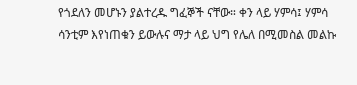የጎደለን መሆኑን ያልተረዱ ግፈኞች ናቸው። ቀን ላይ ሃምሳ፤ ሃምሳ ሳንቲም እየነጠቁን ይውሉና ማታ ላይ ህግ የሌለ በሚመስል መልኩ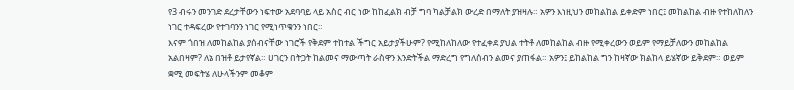የ3 ብሩን መንገድ ደረታቸውን ነፍተው አደባባይ ላይ አስር ብር ነው ከከፈልክ ብቻ ግባ ካልቻልክ ውረድ በማለት ያዝዛሉ። አዎን እነዚህን መከልከል ይቀድም ነበር፤ መከልከል ብዙ የተከለከለን ነገር ተዳፍረው የተገባንን ነገር የሚነጥቁንን ነበር።
እናም ጎበዝ ለመከልከል ያሰብናቸው ነገሮች የቅደም ተከተል ችግር አይታያችሁም? የሚከለከለው የተፈቀደ ያህል ተትቶ ለመከልከል ብዙ የሚቀረውን ወይም የማይቻለውን መከልከል አልበዛም? ለኔ በዝቶ ይታየኛል። ሀገርን በትጋት ከልመና ማውጣት ራስዋን እንድትችል ማድረግ የግለሰብን ልመና ያጠፋል። አዎን፤ ይከልከል ግን ከዛኛው ክልከላ ይሄኛው ይቅደም። ወይም ቋሚ መፍትሄ ለሁላችንም መቆም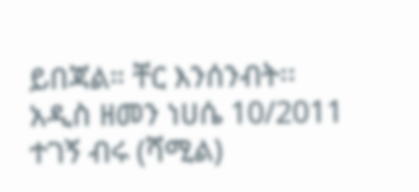ይበጃል። ቸር እንሰንብት፡፡
አዲስ ዘመን ነሀሴ 10/2011
ተገኝ ብሩ (ሻሚል)